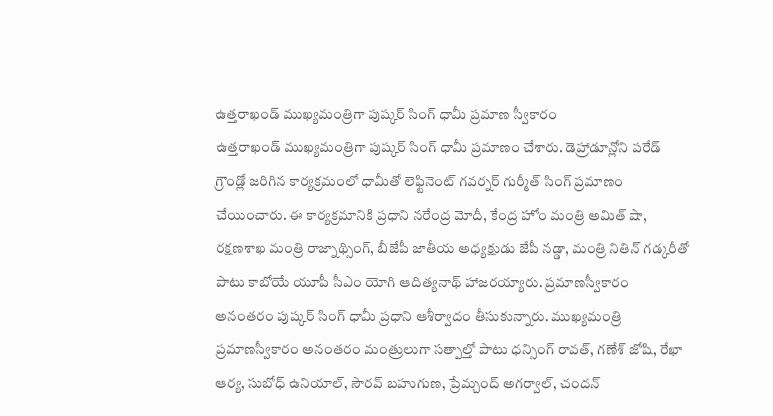ఉత్తరాఖండ్ ముఖ్యమంత్రిగా పుష్కర్ సింగ్ ధామీ ప్రమాణ స్వీకారం
ఉత్తరాఖండ్ ముఖ్యమంత్రిగా పుష్కర్ సింగ్ ధామీ ప్రమాణం చేశారు. డెహ్రాడూన్లోని పరేడ్ గ్రౌండ్లో జరిగిన కార్యక్రమంలో ధామీతో లెఫ్టినెంట్ గవర్నర్ గుర్మీత్ సింగ్ ప్రమాణం చేయించారు. ఈ కార్యక్రమానికి ప్రధాని నరేంద్ర మోదీ, కేంద్ర హోం మంత్రి అమిత్ షా, రక్షణశాఖ మంత్రి రాజ్నాథ్సింగ్, బీజేపీ జాతీయ అధ్యక్షుడు జేపీ నడ్డా, మంత్రి నితిన్ గడ్కరీతో పాటు కాబోయే యూపీ సీఎం యోగి ఆదిత్యనాథ్ హాజరయ్యారు. ప్రమాణస్వీకారం అనంతరం పుష్కర్ సింగ్ ధామీ ప్రధాని ఆశీర్వాదం తీసుకున్నారు. ముఖ్యమంత్రి ప్రమాణస్వీకారం అనంతరం మంత్రులుగా సత్పాల్తో పాటు ధన్సింగ్ రావత్, గణేశ్ జోషి, రేఖా ఆర్య, సుబోధ్ ఉనియాల్, సౌరవ్ బహుగుణ, ప్రేమ్చంద్ అగర్వాల్, చందన్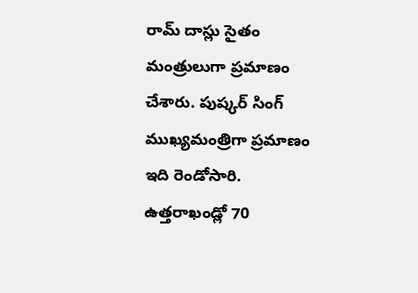రామ్ దాస్లు సైతం మంత్రులుగా ప్రమాణం చేశారు. పుష్కర్ సింగ్ ముఖ్యమంత్రిగా ప్రమాణం ఇది రెండోసారి. ఉత్తరాఖండ్లో 70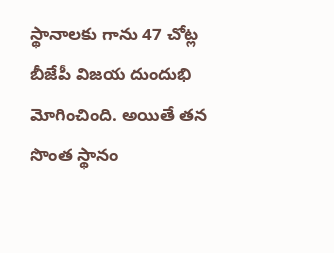స్థానాలకు గాను 47 చోట్ల బీజేపీ విజయ దుందుభి మోగించింది. అయితే తన సొంత స్థానం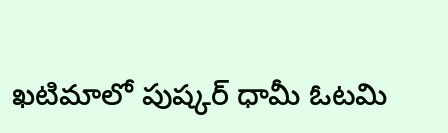ఖటిమాలో పుష్కర్ ధామీ ఓటమి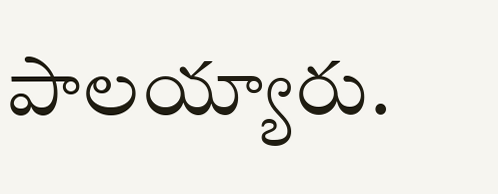పాలయ్యారు.